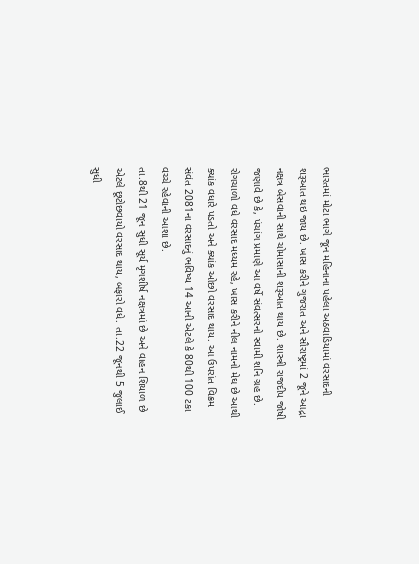ભારતમાં મોટા ભાગે જૂન મહિનાના પહેલા અઠવાડિયામાં વરસાદની શરૂઆત થઇ જાય છે. ખાસ કરીને ગુજરાત અને સૌરાષ્ટ્રમાં 2 જૂને આદ્રા નક્ષત્ર બેસવાની સાથે ચોમાસાની શરૂઆત થાય છે. શાસ્ત્રી રાજદીપ જોષી જણાવે છે કે, પંચાંગ પ્રમાણે આ વર્ષે સંવત્સરનો સ્વામી શનિ ગ્રહ છે. રોગચાળો વધે વરસાદ મધ્યમ રહે, ખાસ કરીને નીલ નામનો મેઘ છે આથી ક્યાંક વધારે પડતો અને ક્યાંક ઓછો વરસાદ થાય. આ ઉપરાંત વિક્રમ સંવંત 2081ના વરસાદનું ભવિષ્ય 14 આની એટલે કે 80થી 100 ટકા વચ્ચે રહેવાની આશા છે.
તા.8થી 21 જૂન સુધી સૂર્ય મૃગશીર્ષ નક્ષત્રમાં છે અને વાહન શિયાળ છે એટલે છૂટોછવાયો વરસાદ થાય, બફારો વધે. તા.22 જૂનથી 5 જુલાઈ સુધી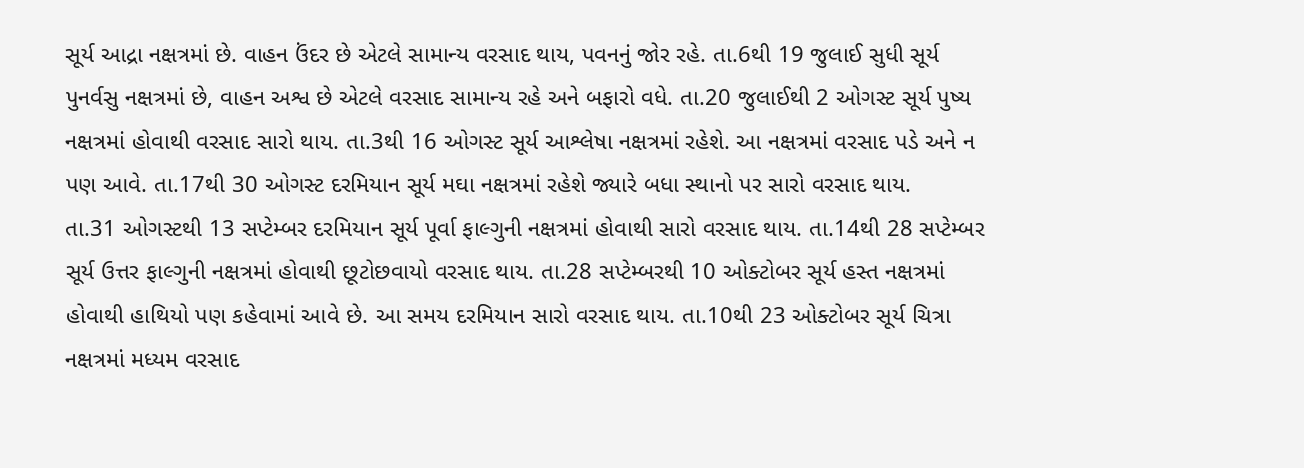સૂર્ય આદ્રા નક્ષત્રમાં છે. વાહન ઉંદર છે એટલે સામાન્ય વરસાદ થાય, પવનનું જોર રહે. તા.6થી 19 જુલાઈ સુધી સૂર્ય પુનર્વસુ નક્ષત્રમાં છે, વાહન અશ્વ છે એટલે વરસાદ સામાન્ય રહે અને બફારો વધે. તા.20 જુલાઈથી 2 ઓગસ્ટ સૂર્ય પુષ્ય નક્ષત્રમાં હોવાથી વરસાદ સારો થાય. તા.3થી 16 ઓગસ્ટ સૂર્ય આશ્લેષા નક્ષત્રમાં રહેશે. આ નક્ષત્રમાં વરસાદ પડે અને ન પણ આવે. તા.17થી 30 ઓગસ્ટ દરમિયાન સૂર્ય મઘા નક્ષત્રમાં રહેશે જ્યારે બધા સ્થાનો પર સારો વરસાદ થાય.
તા.31 ઓગસ્ટથી 13 સપ્ટેમ્બર દરમિયાન સૂર્ય પૂર્વા ફાલ્ગુની નક્ષત્રમાં હોવાથી સારો વરસાદ થાય. તા.14થી 28 સપ્ટેમ્બર સૂર્ય ઉત્તર ફાલ્ગુની નક્ષત્રમાં હોવાથી છૂટોછવાયો વરસાદ થાય. તા.28 સપ્ટેમ્બરથી 10 ઓક્ટોબર સૂર્ય હસ્ત નક્ષત્રમાં હોવાથી હાથિયો પણ કહેવામાં આવે છે. આ સમય દરમિયાન સારો વરસાદ થાય. તા.10થી 23 ઓક્ટોબર સૂર્ય ચિત્રા નક્ષત્રમાં મધ્યમ વરસાદ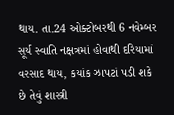થાય. તા.24 ઓક્ટોબરથી 6 નવેમ્બર સૂર્ય સ્વાતિ નક્ષત્રમાં હોવાથી દરિયામાં વરસાદ થાય, કયાંક ઝાપટાં પડી શકે છે તેવું શાસ્ત્રી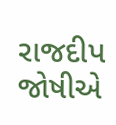રાજદીપ જોષીએ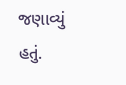જણાવ્યું હતું.